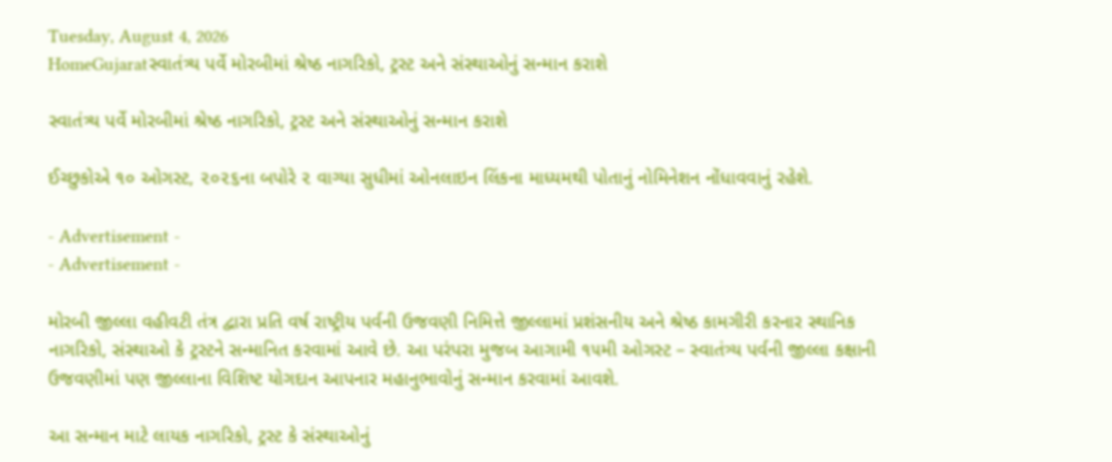Tuesday, August 4, 2026
HomeGujaratસ્વાતંત્ર્ય પર્વે મોરબીમાં શ્રેષ્ઠ નાગરિકો, ટ્રસ્ટ અને સંસ્થાઓનું સન્માન કરાશે

સ્વાતંત્ર્ય પર્વે મોરબીમાં શ્રેષ્ઠ નાગરિકો, ટ્રસ્ટ અને સંસ્થાઓનું સન્માન કરાશે

ઈચ્છુકોએ ૧૦ ઓગસ્ટ, ૨૦૨૬ના બપોરે ૨ વાગ્યા સુધીમાં ઓનલાઇન લિંકના માધ્યમથી પોતાનું નોમિનેશન નોંધાવવાનું રહેશે.

- Advertisement -
- Advertisement -

મોરબી જીલ્લા વહીવટી તંત્ર દ્વારા પ્રતિ વર્ષ રાષ્ટ્રીય પર્વની ઉજવણી નિમિત્તે જીલ્લામાં પ્રશંસનીય અને શ્રેષ્ઠ કામગીરી કરનાર સ્થાનિક નાગરિકો, સંસ્થાઓ કે ટ્રસ્ટને સન્માનિત કરવામાં આવે છે. આ પરંપરા મુજબ આગામી ૧૫મી ઓગસ્ટ – સ્વાતંત્ર્ય પર્વની જીલ્લા કક્ષાની ઉજવણીમાં પણ જીલ્લાના વિશિષ્ટ યોગદાન આપનાર મહાનુભાવોનું સન્માન કરવામાં આવશે.

આ સન્માન માટે લાયક નાગરિકો, ટ્રસ્ટ કે સંસ્થાઓનું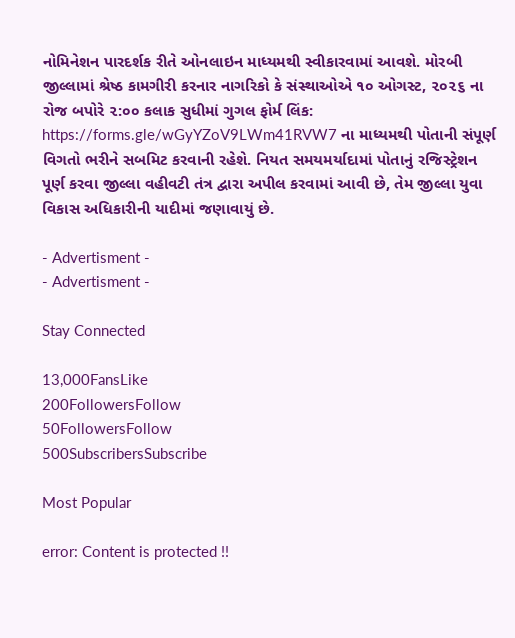નોમિનેશન પારદર્શક રીતે ઓનલાઇન માધ્યમથી સ્વીકારવામાં આવશે. મોરબી જીલ્લામાં શ્રેષ્ઠ કામગીરી કરનાર નાગરિકો કે સંસ્થાઓએ ૧૦ ઓગસ્ટ, ૨૦૨૬ ના રોજ બપોરે ૨:૦૦ કલાક સુધીમાં ગુગલ ફોર્મ લિંક: https://forms.gle/wGyYZoV9LWm41RVW7 ના માધ્યમથી પોતાની સંપૂર્ણ વિગતો ભરીને સબમિટ કરવાની રહેશે. નિયત સમયમર્યાદામાં પોતાનું રજિસ્ટ્રેશન પૂર્ણ કરવા જીલ્લા વહીવટી તંત્ર દ્વારા અપીલ કરવામાં આવી છે, તેમ જીલ્લા યુવા વિકાસ અધિકારીની યાદીમાં જણાવાયું છે.

- Advertisment -
- Advertisment -

Stay Connected

13,000FansLike
200FollowersFollow
50FollowersFollow
500SubscribersSubscribe

Most Popular

error: Content is protected !!